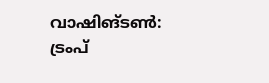വാഷിങ്ടൺ: ട്രംപ്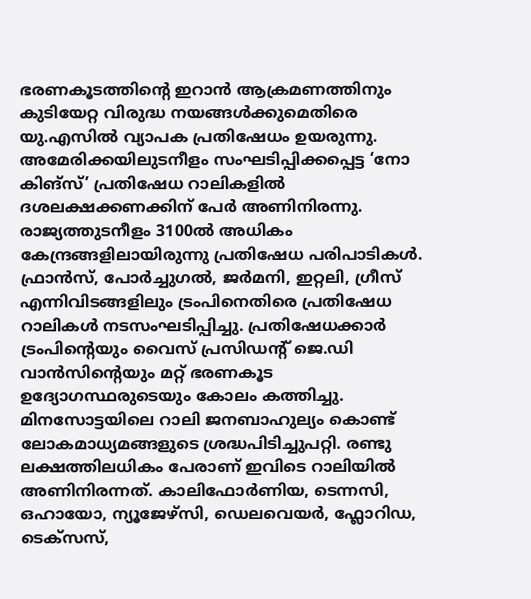ഭരണകൂടത്തിന്റെ ഇറാൻ ആക്രമണത്തിനും കുടിയേറ്റ വിരുദ്ധ നയങ്ങൾക്കുമെതിരെ യു.എസിൽ വ്യാപക പ്രതിഷേധം ഉയരുന്നു. അമേരിക്കയിലുടനീളം സംഘടിപ്പിക്കപ്പെട്ട ‘നോ കിങ്സ്’ പ്രതിഷേധ റാലികളിൽ ദശലക്ഷക്കണക്കിന് പേർ അണിനിരന്നു. രാജ്യത്തുടനീളം 3100ൽ അധികം കേന്ദ്രങ്ങളിലായിരുന്നു പ്രതിഷേധ പരിപാടികൾ. ഫ്രാൻസ്, പോർച്ചുഗൽ, ജർമനി, ഇറ്റലി, ഗ്രീസ് എന്നിവിടങ്ങളിലും ട്രംപിനെതിരെ പ്രതിഷേധ റാലികൾ നടസംഘടിപ്പിച്ചു. പ്രതിഷേധക്കാർ ട്രംപിന്റെയും വൈസ് പ്രസിഡന്റ് ജെ.ഡി വാൻസിന്റെയും മറ്റ് ഭരണകൂട ഉദ്യോഗസ്ഥരുടെയും കോലം കത്തിച്ചു. മിനസോട്ടയിലെ റാലി ജനബാഹുല്യം കൊണ്ട് ലോകമാധ്യമങ്ങളുടെ ശ്രദ്ധപിടിച്ചുപറ്റി. രണ്ടു ലക്ഷത്തിലധികം പേരാണ് ഇവിടെ റാലിയിൽ അണിനിരന്നത്. കാലിഫോർണിയ, ടെന്നസി, ഒഹായോ, ന്യൂജേഴ്സി, ഡെലവെയർ, ഫ്ലോറിഡ, ടെക്സസ്,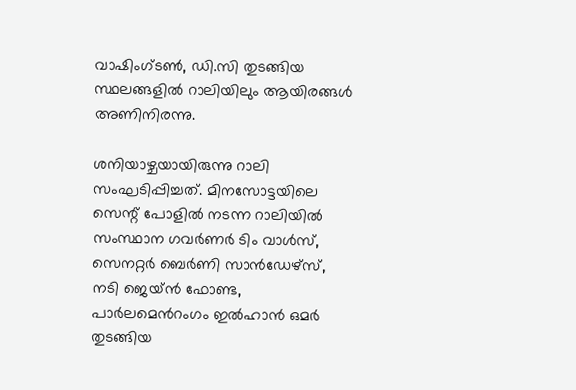വാഷിംഗ്ടൺ, ഡി.സി തുടങ്ങിയ സ്ഥലങ്ങളിൽ റാലിയിലും ആയിരങ്ങൾ അണിനിരന്നു.

ശനിയാഴ്ചയായിരുന്നു റാലി സംഘടിപ്പിച്ചത്. മിനസോട്ടയിലെ സെന്റ് പോളിൽ നടന്ന റാലിയിൽ സംസ്ഥാന ഗവർണർ ടിം വാൾസ്, സെനറ്റർ ബെർണി സാൻഡേഴ്സ്, നടി ജെയ്ൻ ഫോണ്ട, പാർലമെൻറംഗം ഇൽഹാൻ ഒമർ തുടങ്ങിയ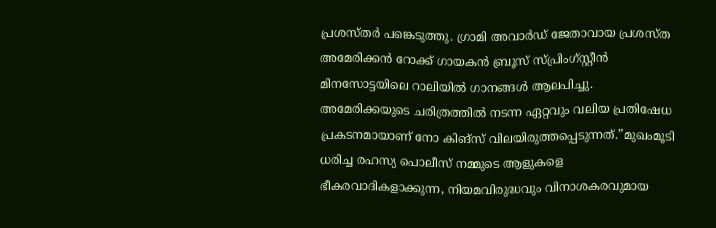പ്രശസ്തർ പങ്കെടുത്തു. ഗ്രാമി അവാർഡ് ജേതാവായ പ്രശസ്ത അമേരിക്കൻ റോക്ക് ഗായകൻ ബ്രൂസ് സ്പ്രിംഗ്സ്റ്റീൻ മിനസോട്ടയിലെ റാലിയിൽ ഗാനങ്ങൾ ആലപിച്ചു. അമേരിക്കയുടെ ചരിത്രത്തിൽ നടന്ന ഏറ്റവും വലിയ പ്രതിഷേധ പ്രകടനമായാണ് നോ കിങ്സ് വിലയിരുത്തപ്പെടുന്നത്.”മുഖംമൂടി ധരിച്ച രഹസ്യ പൊലീസ് നമ്മുടെ ആളുകളെ ഭീകരവാദികളാക്കുന്ന, നിയമവിരുദ്ധവും വിനാശകരവുമായ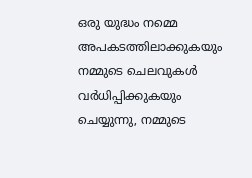ഒരു യുദ്ധം നമ്മെ അപകടത്തിലാക്കുകയും നമ്മുടെ ചെലവുകൾ വർധിപ്പിക്കുകയും ചെയ്യുന്നു, നമ്മുടെ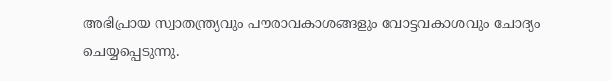അഭിപ്രായ സ്വാതന്ത്ര്യവും പൗരാവകാശങ്ങളും വോട്ടവകാശവും ചോദ്യം ചെയ്യപ്പെടുന്നു.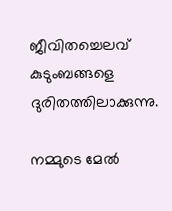ജീവിതച്ചെലവ് കുടുംബങ്ങളെ ദുരിതത്തിലാക്കുന്നു.

നമ്മുടെ മേൽ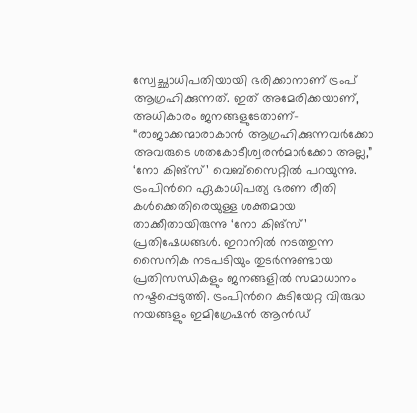സ്വേച്ഛാധിപതിയായി ഭരിക്കാനാണ് ട്രംപ് ആഗ്രഹിക്കുന്നത്. ഇത് അമേരിക്കയാണ്, അധികാരം ജനങ്ങളുടേതാണ്- “രാജാക്കന്മാരാകാൻ ആഗ്രഹിക്കുന്നവർക്കോ അവരുടെ ശതകോടീശ്വരൻമാർക്കോ അല്ല,” ‘നോ കിങ്സ്’ വെബ്സൈറ്റിൽ പറയുന്നു. ട്രംപിൻറെ ഏകാധിപത്യ ഭരണ രീതി കൾക്കെതിരെയുള്ള ശക്തമായ താക്കീതായിരുന്നു ‘നോ കിങ്സ്’ പ്രതിഷേധങ്ങൾ. ഇറാനിൽ നടത്തുന്ന സൈനിക നടപടിയും തുടർന്നുണ്ടായ പ്രതിസന്ധികളും ജനങ്ങളിൽ സമാധാനം നഷ്ടപ്പെടുത്തി. ട്രംപിൻറെ കുടിയേറ്റ വിരുദ്ധ നയങ്ങളും ഇമിഗ്രേഷൻ ആൻഡ്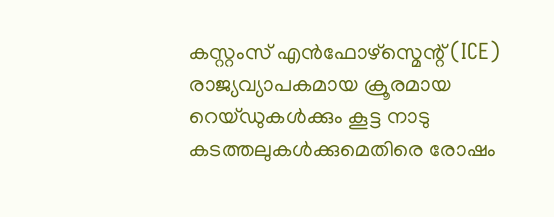കസ്റ്റംസ് എൻഫോഴ്സ്മെന്റ് (ICE) രാജ്യവ്യാപകമായ ക്രൂരമായ റെയ്ഡുകൾക്കും കൂട്ട നാടു കടത്തലുകൾക്കുമെതിരെ രോഷം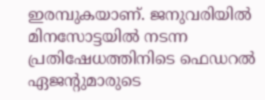ഇരമ്പുകയാണ്. ജനുവരിയിൽ മിനസോട്ടയിൽ നടന്ന പ്രതിഷേധത്തിനിടെ ഫെഡറൽ ഏജന്റുമാരുടെ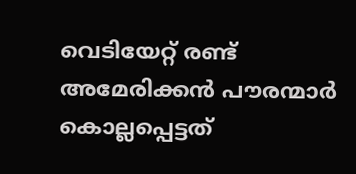വെടിയേറ്റ് രണ്ട് അമേരിക്കൻ പൗരന്മാർ കൊല്ലപ്പെട്ടത്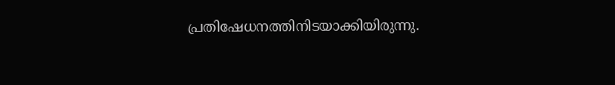പ്രതിഷേധനത്തിനിടയാക്കിയിരുന്നു.